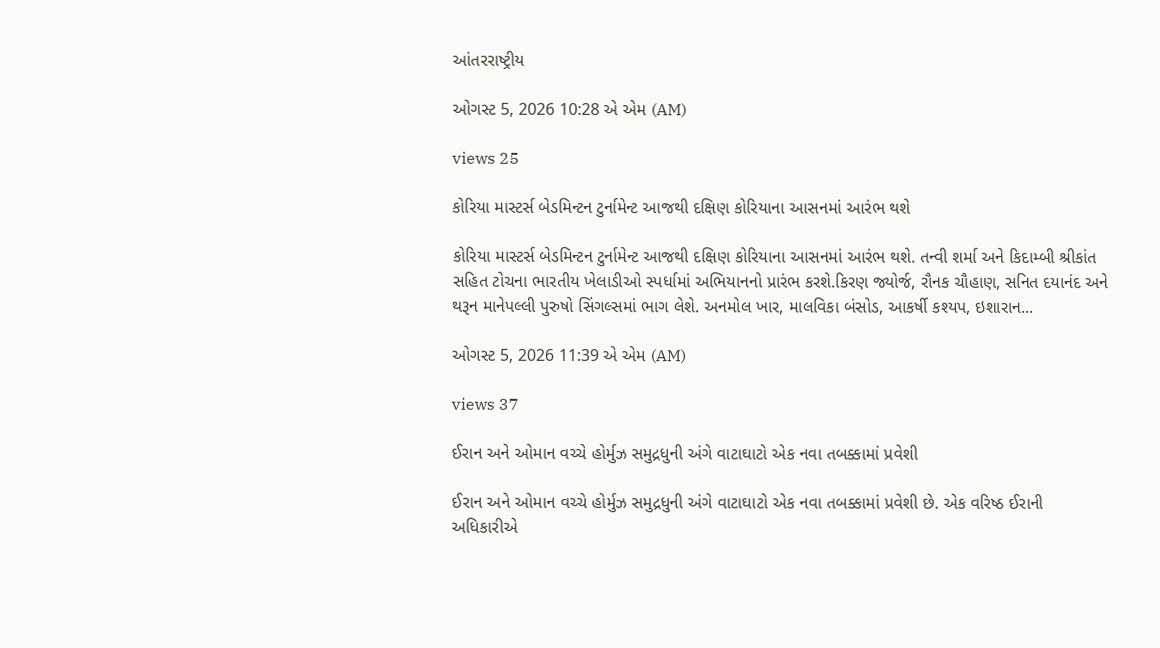આંતરરાષ્ટ્રીય

ઓગસ્ટ 5, 2026 10:28 એ એમ (AM)

views 25

કોરિયા માસ્ટર્સ બેડમિન્ટન ટુર્નામેન્ટ આજથી દક્ષિણ કોરિયાના આસનમાં આરંભ થશે

કોરિયા માસ્ટર્સ બેડમિન્ટન ટુર્નામેન્ટ આજથી દક્ષિણ કોરિયાના આસનમાં આરંભ થશે. તન્વી શર્મા અને કિદામ્બી શ્રીકાંત સહિત ટોચના ભારતીય ખેલાડીઓ સ્પર્ધામાં અભિયાનનો પ્રારંભ કરશે.કિરણ જ્યોર્જ, રૌનક ચૌહાણ, સનિત દયાનંદ અને થરૂન માનેપલ્લી પુરુષો સિંગલ્સમાં ભાગ લેશે. અનમોલ ખાર, માલવિકા બંસોડ, આકર્ષી કશ્યપ, ઇશારાન...

ઓગસ્ટ 5, 2026 11:39 એ એમ (AM)

views 37

ઈરાન અને ઓમાન વચ્ચે હોર્મુઝ સમુદ્રધુની અંગે વાટાઘાટો એક નવા તબક્કામાં પ્રવેશી

ઈરાન અને ઓમાન વચ્ચે હોર્મુઝ સમુદ્રધુની અંગે વાટાઘાટો એક નવા તબક્કામાં પ્રવેશી છે. એક વરિષ્ઠ ઈરાની અધિકારીએ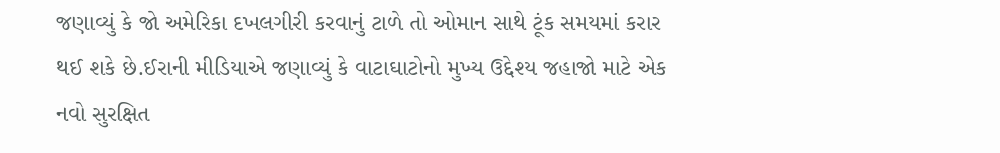જણાવ્યું કે જો અમેરિકા દખલગીરી કરવાનું ટાળે તો ઓમાન સાથે ટૂંક સમયમાં કરાર થઈ શકે છે.ઈરાની મીડિયાએ જણાવ્યું કે વાટાઘાટોનો મુખ્ય ઉદ્દેશ્ય જહાજો માટે એક નવો સુરક્ષિત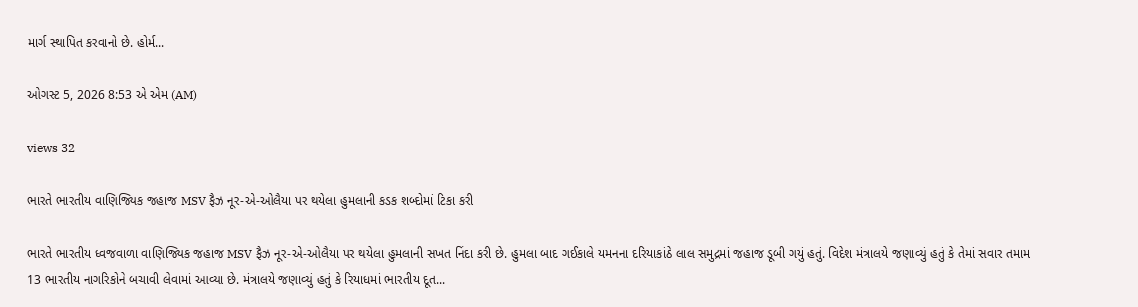માર્ગ સ્થાપિત કરવાનો છે. હોર્મ...

ઓગસ્ટ 5, 2026 8:53 એ એમ (AM)

views 32

ભારતે ભારતીય વાણિજ્યિક જહાજ MSV ફૈઝ નૂર-એ-ઓલૈયા પર થયેલા હુમલાની કડક શબ્દોમાં ટિકા કરી

ભારતે ભારતીય ધ્વજવાળા વાણિજ્યિક જહાજ MSV ફૈઝ નૂર-એ-ઓલૈયા પર થયેલા હુમલાની સખત નિંદા કરી છે. હુમલા બાદ ગઈકાલે યમનના દરિયાકાંઠે લાલ સમુદ્રમાં જહાજ ડૂબી ગયું હતું. વિદેશ મંત્રાલયે જણાવ્યું હતું કે તેમાં સવાર તમામ 13 ભારતીય નાગરિકોને બચાવી લેવામાં આવ્યા છે. મંત્રાલયે જણાવ્યું હતું કે રિયાધમાં ભારતીય દૂત...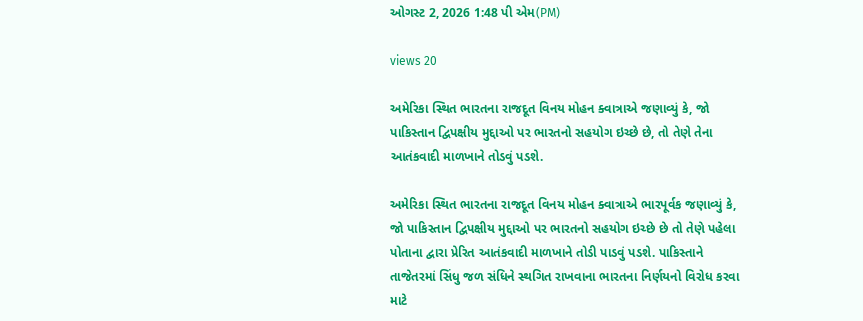ઓગસ્ટ 2, 2026 1:48 પી એમ(PM)

views 20

અમેરિકા સ્થિત ભારતના રાજદૂત વિનય મોહન ક્વાત્રાએ જણાવ્યું કે, જો પાકિસ્તાન દ્વિપક્ષીય મુદ્દાઓ પર ભારતનો સહયોગ ઇચ્છે છે, તો તેણે તેના આતંકવાદી માળખાને તોડવું પડશે.

અમેરિકા સ્થિત ભારતના રાજદૂત વિનય મોહન ક્વાત્રાએ ભારપૂર્વક જણાવ્યું કે, જો પાકિસ્તાન દ્વિપક્ષીય મુદ્દાઓ પર ભારતનો સહયોગ ઇચ્છે છે તો તેણે પહેલા પોતાના દ્વારા પ્રેરિત આતંકવાદી માળખાને તોડી પાડવું પડશે. પાકિસ્તાને તાજેતરમાં સિંધુ જળ સંધિને સ્થગિત રાખવાના ભારતના નિર્ણયનો વિરોધ કરવા માટે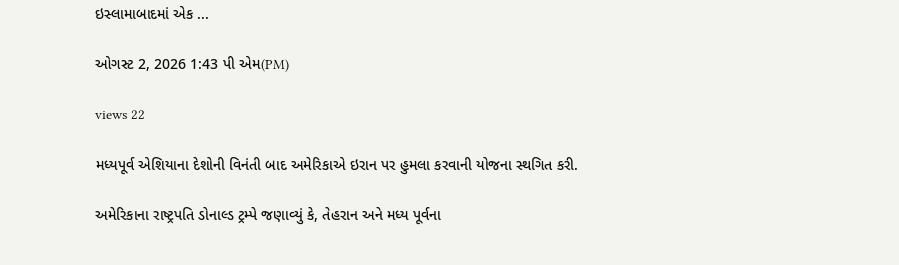ઇસ્લામાબાદમાં એક ...

ઓગસ્ટ 2, 2026 1:43 પી એમ(PM)

views 22

મધ્યપૂર્વ એશિયાના દેશોની વિનંતી બાદ અમેરિકાએ ઇરાન પર હુમલા કરવાની યોજના સ્થગિત કરી.

અમેરિકાના રાષ્ટ્રપતિ ડોનાલ્ડ ટ્રમ્પે જણાવ્યું કે, તેહરાન અને મધ્ય પૂર્વના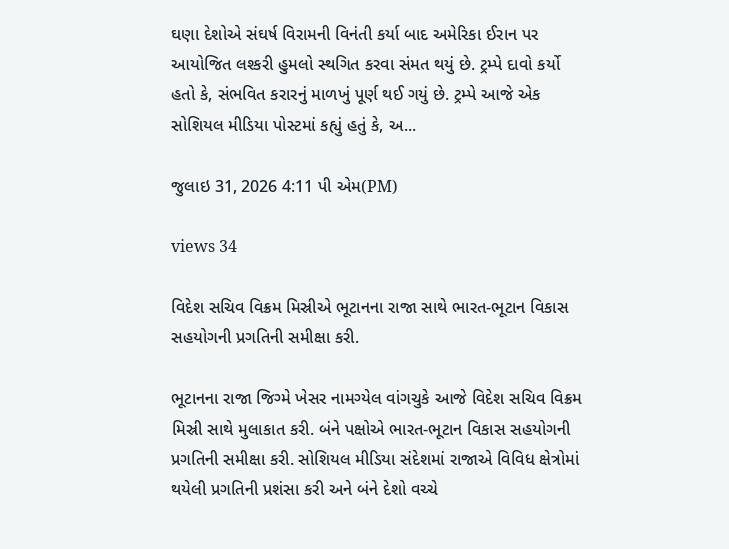ઘણા દેશોએ સંઘર્ષ વિરામની વિનંતી કર્યા બાદ અમેરિકા ઈરાન પર આયોજિત લશ્કરી હુમલો સ્થગિત કરવા સંમત થયું છે. ટ્રમ્પે દાવો કર્યો હતો કે, સંભવિત કરારનું માળખું પૂર્ણ થઈ ગયું છે. ટ્રમ્પે આજે એક સોશિયલ મીડિયા પોસ્ટમાં કહ્યું હતું કે, અ...

જુલાઇ 31, 2026 4:11 પી એમ(PM)

views 34

વિદેશ સચિવ વિક્રમ મિસ્રીએ ભૂટાનના રાજા સાથે ભારત-ભૂટાન વિકાસ સહયોગની પ્રગતિની સમીક્ષા કરી.

ભૂટાનના રાજા જિગ્મે ખેસર નામગ્યેલ વાંગચુકે આજે વિદેશ સચિવ વિક્રમ મિસ્રી સાથે મુલાકાત કરી. બંને પક્ષોએ ભારત-ભૂટાન વિકાસ સહયોગની પ્રગતિની સમીક્ષા કરી. સોશિયલ મીડિયા સંદેશમાં રાજાએ વિવિધ ક્ષેત્રોમાં થયેલી પ્રગતિની પ્રશંસા કરી અને બંને દેશો વચ્ચે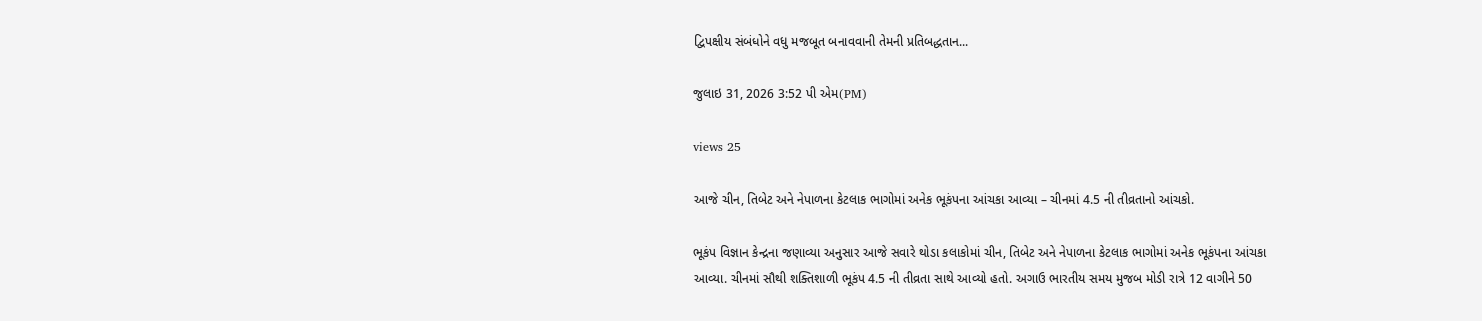દ્વિપક્ષીય સંબંધોને વધુ મજબૂત બનાવવાની તેમની પ્રતિબદ્ધતાન...

જુલાઇ 31, 2026 3:52 પી એમ(PM)

views 25

આજે ચીન, તિબેટ અને નેપાળના કેટલાક ભાગોમાં અનેક ભૂકંપના આંચકા આવ્યા – ચીનમાં 4.5 ની તીવ્રતાનો આંચકો.

ભૂકંપ વિજ્ઞાન કેન્દ્રના જણાવ્યા અનુસાર આજે સવારે થોડા કલાકોમાં ચીન, તિબેટ અને નેપાળના કેટલાક ભાગોમાં અનેક ભૂકંપના આંચકા આવ્યા. ચીનમાં સૌથી શક્તિશાળી ભૂકંપ 4.5 ની તીવ્રતા સાથે આવ્યો હતો. અગાઉ ભારતીય સમય મુજબ મોડી રાત્રે 12 વાગીને 50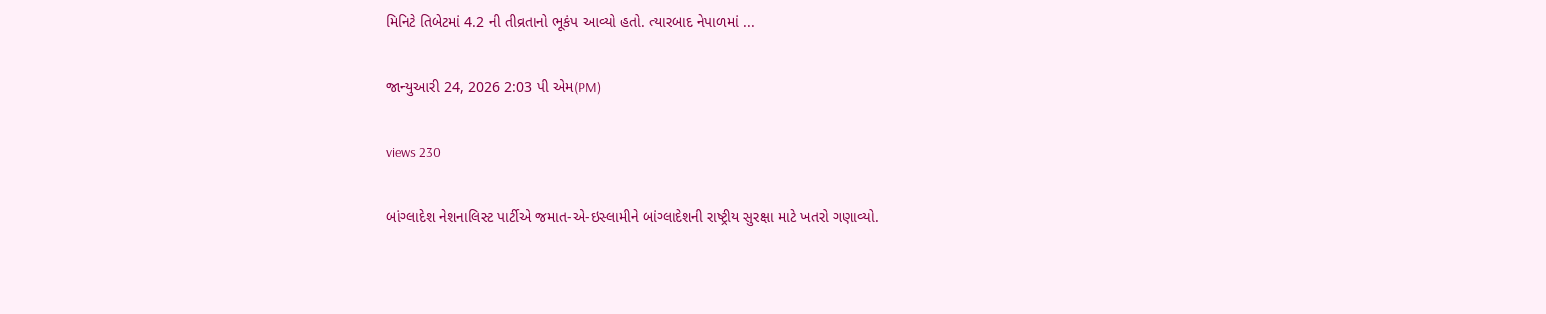મિનિટે તિબેટમાં 4.2 ની તીવ્રતાનો ભૂકંપ આવ્યો હતો. ત્યારબાદ નેપાળમાં ...

જાન્યુઆરી 24, 2026 2:03 પી એમ(PM)

views 230

બાંગ્લાદેશ નેશનાલિસ્ટ પાર્ટીએ જમાત-એ-ઇસ્લામીને બાંગ્લાદેશની રાષ્ટ્રીય સુરક્ષા માટે ખતરો ગણાવ્યો.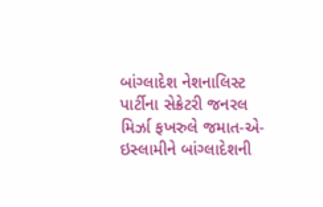બાંગ્લાદેશ નેશનાલિસ્ટ પાર્ટીના સેક્રેટરી જનરલ મિર્ઝા ફખરુલે જમાત-એ-ઇસ્લામીને બાંગ્લાદેશની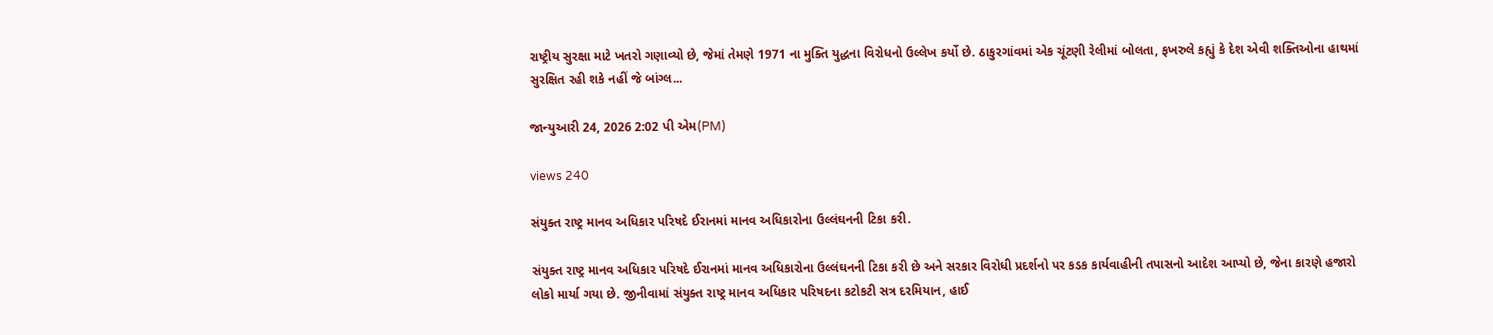રાષ્ટ્રીય સુરક્ષા માટે ખતરો ગણાવ્યો છે, જેમાં તેમણે 1971 ના મુક્તિ યુદ્ધના વિરોધનો ઉલ્લેખ કર્યો છે. ઠાકુરગાંવમાં એક ચૂંટણી રેલીમાં બોલતા, ફખરુલે કહ્યું કે દેશ એવી શક્તિઓના હાથમાં સુરક્ષિત રહી શકે નહીં જે બાંગ્લ...

જાન્યુઆરી 24, 2026 2:02 પી એમ(PM)

views 240

સંયુક્ત રાષ્ટ્ર માનવ અધિકાર પરિષદે ઈરાનમાં માનવ અધિકારોના ઉલ્લંઘનની ટિકા કરી.

સંયુક્ત રાષ્ટ્ર માનવ અધિકાર પરિષદે ઈરાનમાં માનવ અધિકારોના ઉલ્લંઘનની ટિકા કરી છે અને સરકાર વિરોધી પ્રદર્શનો પર કડક કાર્યવાહીની તપાસનો આદેશ આપ્યો છે, જેના કારણે હજારો લોકો માર્યા ગયા છે. જીનીવામાં સંયુક્ત રાષ્ટ્ર માનવ અધિકાર પરિષદના કટોકટી સત્ર દરમિયાન, હાઈ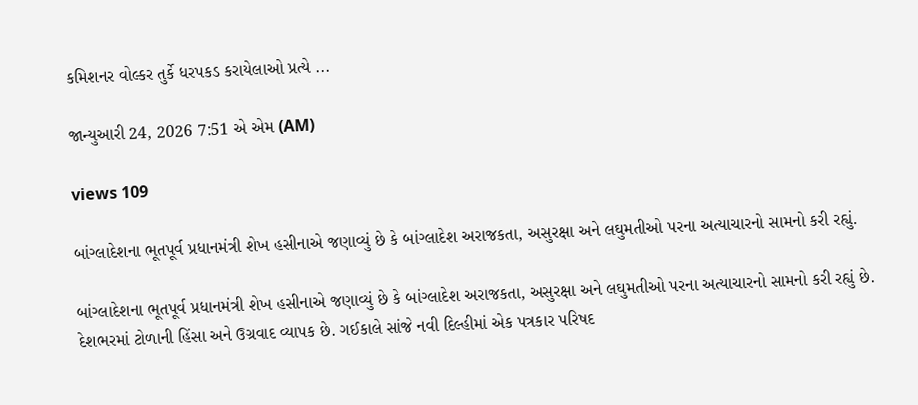કમિશનર વોલ્કર તુર્કે ધરપકડ કરાયેલાઓ પ્રત્યે ...

જાન્યુઆરી 24, 2026 7:51 એ એમ (AM)

views 109

બાંગ્લાદેશના ભૂતપૂર્વ પ્રધાનમંત્રી શેખ હસીનાએ જણાવ્યું છે કે બાંગ્લાદેશ અરાજકતા, અસુરક્ષા અને લઘુમતીઓ પરના અત્યાચારનો સામનો કરી રહ્યું.

બાંગ્લાદેશના ભૂતપૂર્વ પ્રધાનમંત્રી શેખ હસીનાએ જણાવ્યું છે કે બાંગ્લાદેશ અરાજકતા, અસુરક્ષા અને લઘુમતીઓ પરના અત્યાચારનો સામનો કરી રહ્યું છે. દેશભરમાં ટોળાની હિંસા અને ઉગ્રવાદ વ્યાપક છે. ગઈકાલે સાંજે નવી દિલ્હીમાં એક પત્રકાર પરિષદ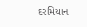દરમિયાન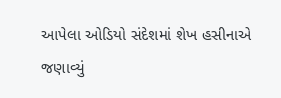આપેલા ઓડિયો સંદેશમાં શેખ હસીનાએ જણાવ્યું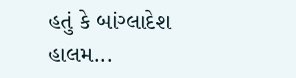હતું કે બાંગ્લાદેશ હાલમ...